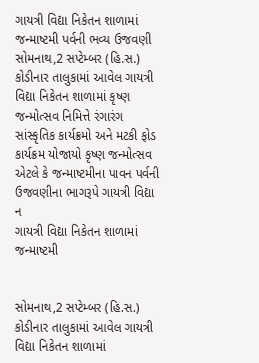ગાયત્રી વિદ્યા નિકેતન શાળામાં જન્માષ્ટમી પર્વની ભવ્ય ઉજવણી
સોમનાથ,2 સપ્ટેમ્બર (હિ.સ.) કોડીનાર તાલુકામાં આવેલ ગાયત્રી વિદ્યા નિકેતન શાળામાં કૃષ્ણ જન્મોત્સવ નિમિત્તે રંગારંગ સાંસ્કૃતિક કાર્યક્રમો અને મટકી ફોડ કાર્યક્રમ યોજાયો કૃષ્ણ જન્મોત્સવ એટલે કે જન્માષ્ટમીના પાવન પર્વની ઉજવણીના ભાગરૂપે ગાયત્રી વિદ્યા ન
ગાયત્રી વિદ્યા નિકેતન શાળામાં જન્માષ્ટમી


સોમનાથ,2 સપ્ટેમ્બર (હિ.સ.) કોડીનાર તાલુકામાં આવેલ ગાયત્રી વિદ્યા નિકેતન શાળામાં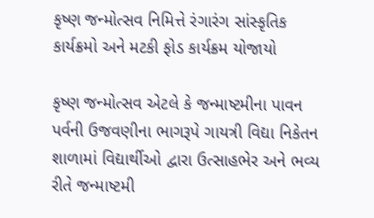કૃષ્ણ જન્મોત્સવ નિમિત્તે રંગારંગ સાંસ્કૃતિક કાર્યક્રમો અને મટકી ફોડ કાર્યક્રમ યોજાયો

કૃષ્ણ જન્મોત્સવ એટલે કે જન્માષ્ટમીના પાવન પર્વની ઉજવણીના ભાગરૂપે ગાયત્રી વિદ્યા નિકેતન શાળામાં વિદ્યાર્થીઓ દ્વારા ઉત્સાહભેર અને ભવ્ય રીતે જન્માષ્ટમી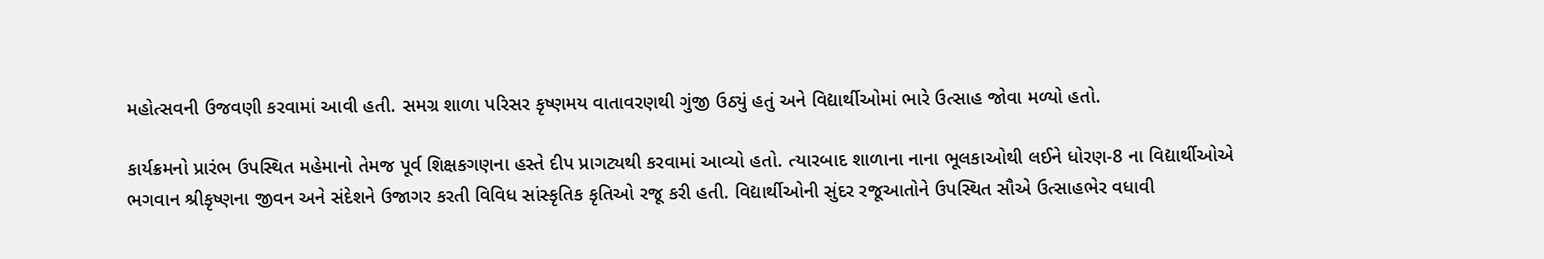મહોત્સવની ઉજવણી કરવામાં આવી હતી. સમગ્ર શાળા પરિસર કૃષ્ણમય વાતાવરણથી ગુંજી ઉઠ્યું હતું અને વિદ્યાર્થીઓમાં ભારે ઉત્સાહ જોવા મળ્યો હતો.

કાર્યક્રમનો પ્રારંભ ઉપસ્થિત મહેમાનો તેમજ પૂર્વ શિક્ષકગણના હસ્તે દીપ પ્રાગટ્યથી કરવામાં આવ્યો હતો. ત્યારબાદ શાળાના નાના ભૂલકાઓથી લઈને ધોરણ-8 ના વિદ્યાર્થીઓએ ભગવાન શ્રીકૃષ્ણના જીવન અને સંદેશને ઉજાગર કરતી વિવિધ સાંસ્કૃતિક કૃતિઓ રજૂ કરી હતી. વિદ્યાર્થીઓની સુંદર રજૂઆતોને ઉપસ્થિત સૌએ ઉત્સાહભેર વધાવી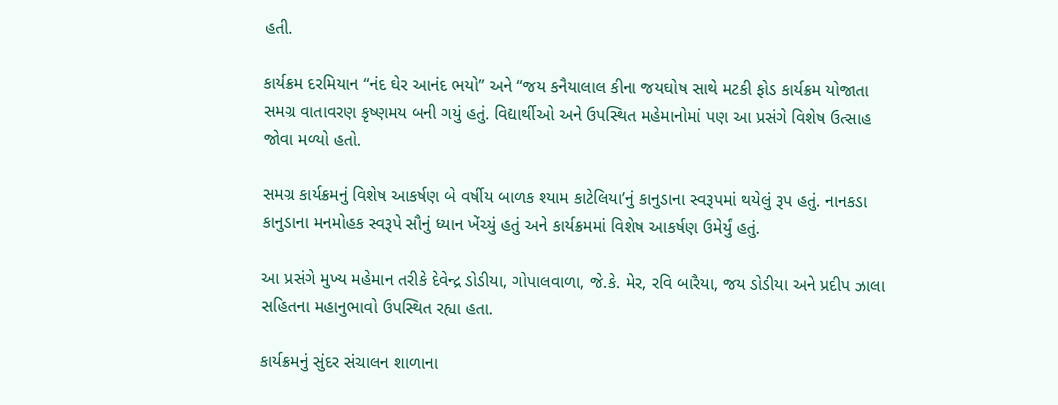હતી.

કાર્યક્રમ દરમિયાન “નંદ ઘેર આનંદ ભયો” અને “જય કનૈયાલાલ કીના જયઘોષ સાથે મટકી ફોડ કાર્યક્રમ યોજાતા સમગ્ર વાતાવરણ કૃષ્ણમય બની ગયું હતું. વિદ્યાર્થીઓ અને ઉપસ્થિત મહેમાનોમાં પણ આ પ્રસંગે વિશેષ ઉત્સાહ જોવા મળ્યો હતો.

સમગ્ર કાર્યક્રમનું વિશેષ આકર્ષણ બે વર્ષીય બાળક શ્યામ કાટેલિયા’નું કાનુડાના સ્વરૂપમાં થયેલું રૂપ હતું. નાનકડા કાનુડાના મનમોહક સ્વરૂપે સૌનું ધ્યાન ખેંચ્યું હતું અને કાર્યક્રમમાં વિશેષ આકર્ષણ ઉમેર્યું હતું.

આ પ્રસંગે મુખ્ય મહેમાન તરીકે દેવેન્દ્ર ડોડીયા, ગોપાલવાળા, જે.કે. મેર, રવિ બારૈયા, જય ડોડીયા અને પ્રદીપ ઝાલા સહિતના મહાનુભાવો ઉપસ્થિત રહ્યા હતા.

કાર્યક્રમનું સુંદર સંચાલન શાળાના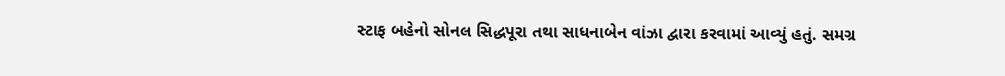સ્ટાફ બહેનો સોનલ સિદ્ધપૂરા તથા સાધનાબેન વાંઝા દ્વારા કરવામાં આવ્યું હતું. સમગ્ર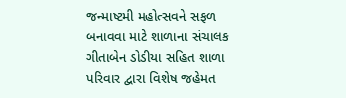જન્માષ્ટમી મહોત્સવને સફળ બનાવવા માટે શાળાના સંચાલક ગીતાબેન ડોડીયા સહિત શાળા પરિવાર દ્વારા વિશેષ જહેમત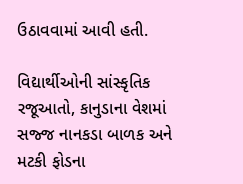ઉઠાવવામાં આવી હતી.

વિદ્યાર્થીઓની સાંસ્કૃતિક રજૂઆતો, કાનુડાના વેશમાં સજ્જ નાનકડા બાળક અને મટકી ફોડના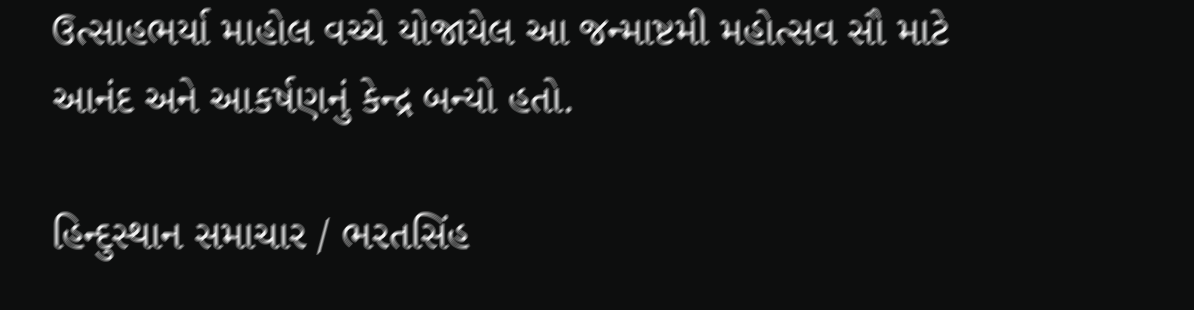ઉત્સાહભર્યા માહોલ વચ્ચે યોજાયેલ આ જન્માષ્ટમી મહોત્સવ સૌ માટે આનંદ અને આકર્ષણનું કેન્દ્ર બન્યો હતો.

હિન્દુસ્થાન સમાચાર / ભરતસિંહ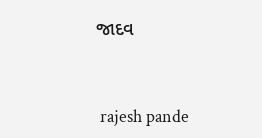જાદવ


 rajesh pande